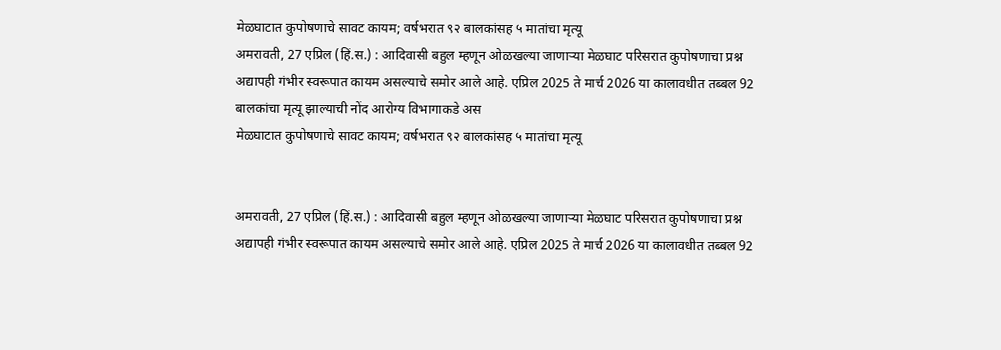मेळघाटात कुपोषणाचे सावट कायम; वर्षभरात ९२ बालकांसह ५ मातांचा मृत्यू
अमरावती, 27 एप्रिल (हिं.स.) : आदिवासी बहुल म्हणून ओळखल्या जाणाऱ्या मेळघाट परिसरात कुपोषणाचा प्रश्न अद्यापही गंभीर स्वरूपात कायम असल्याचे समोर आले आहे. एप्रिल 2025 ते मार्च 2026 या कालावधीत तब्बल 92 बालकांचा मृत्यू झाल्याची नोंद आरोग्य विभागाकडे अस
मेळघाटात कुपोषणाचे सावट कायम; वर्षभरात ९२ बालकांसह ५ मातांचा मृत्यू


अमरावती, 27 एप्रिल (हिं.स.) : आदिवासी बहुल म्हणून ओळखल्या जाणाऱ्या मेळघाट परिसरात कुपोषणाचा प्रश्न अद्यापही गंभीर स्वरूपात कायम असल्याचे समोर आले आहे. एप्रिल 2025 ते मार्च 2026 या कालावधीत तब्बल 92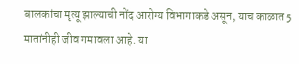बालकांचा मृत्यू झाल्याची नोंद आरोग्य विभागाकडे असून, याच काळात 5 मातांनीही जीव गमावला आहे. या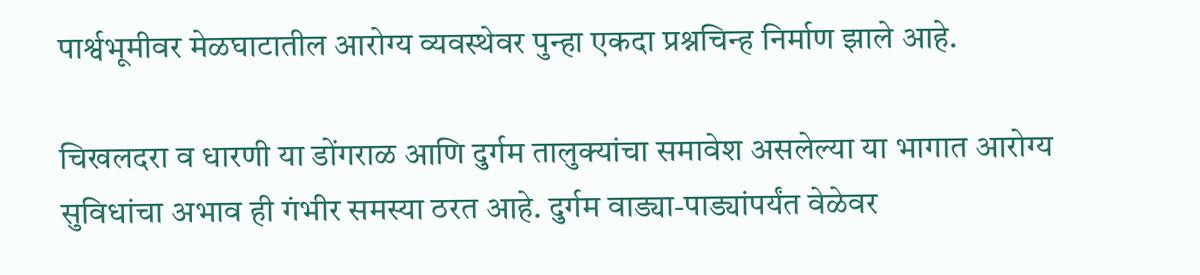पार्श्वभूमीवर मेळघाटातील आरोग्य व्यवस्थेवर पुन्हा एकदा प्रश्नचिन्ह निर्माण झाले आहे.

चिखलदरा व धारणी या डोंगराळ आणि दुर्गम तालुक्यांचा समावेश असलेल्या या भागात आरोग्य सुविधांचा अभाव ही गंभीर समस्या ठरत आहे. दुर्गम वाड्या-पाड्यांपर्यंत वेळेवर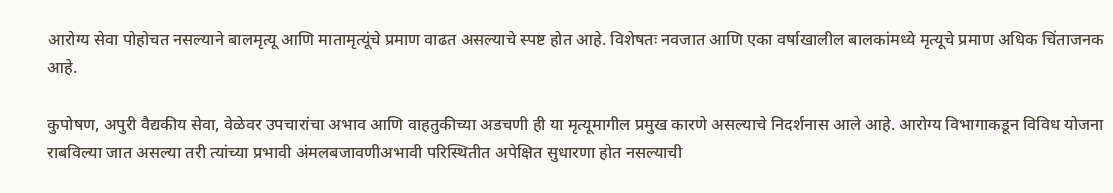आरोग्य सेवा पोहोचत नसल्याने बालमृत्यू आणि मातामृत्यूंचे प्रमाण वाढत असल्याचे स्पष्ट होत आहे. विशेषतः नवजात आणि एका वर्षाखालील बालकांमध्ये मृत्यूचे प्रमाण अधिक चिंताजनक आहे.

कुपोषण, अपुरी वैद्यकीय सेवा, वेळेवर उपचारांचा अभाव आणि वाहतुकीच्या अडचणी ही या मृत्यूमागील प्रमुख कारणे असल्याचे निदर्शनास आले आहे. आरोग्य विभागाकडून विविध योजना राबविल्या जात असल्या तरी त्यांच्या प्रभावी अंमलबजावणीअभावी परिस्थितीत अपेक्षित सुधारणा होत नसल्याची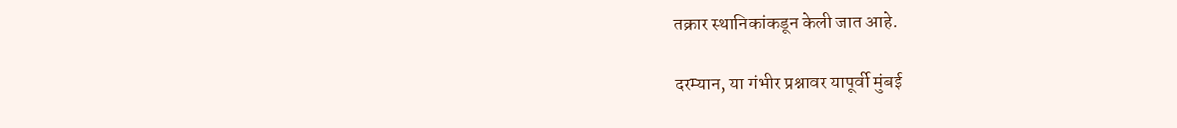तक्रार स्थानिकांकडून केली जात आहे.

दरम्यान, या गंभीर प्रश्नावर यापूर्वी मुंबई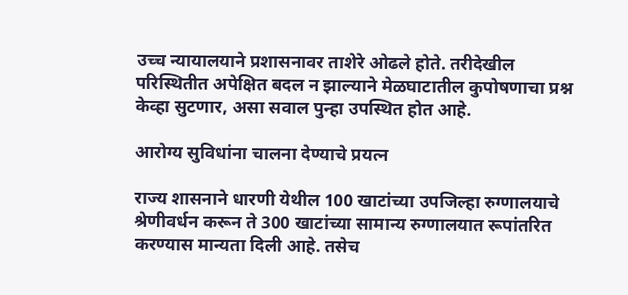उच्च न्यायालयाने प्रशासनावर ताशेरे ओढले होते. तरीदेखील परिस्थितीत अपेक्षित बदल न झाल्याने मेळघाटातील कुपोषणाचा प्रश्न केव्हा सुटणार, असा सवाल पुन्हा उपस्थित होत आहे.

आरोग्य सुविधांना चालना देण्याचे प्रयत्न

राज्य शासनाने धारणी येथील 100 खाटांच्या उपजिल्हा रुग्णालयाचे श्रेणीवर्धन करून ते 300 खाटांच्या सामान्य रुग्णालयात रूपांतरित करण्यास मान्यता दिली आहे. तसेच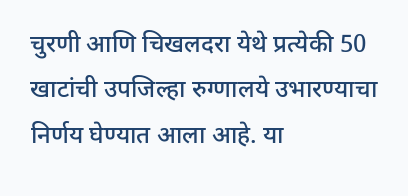चुरणी आणि चिखलदरा येथे प्रत्येकी 50 खाटांची उपजिल्हा रुग्णालये उभारण्याचा निर्णय घेण्यात आला आहे. या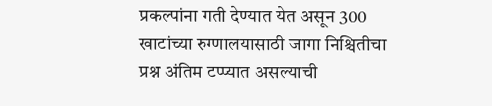प्रकल्पांना गती देण्यात येत असून 300 खाटांच्या रुग्णालयासाठी जागा निश्चितीचा प्रश्न अंतिम टप्प्यात असल्याची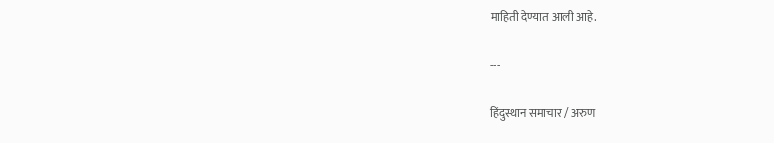माहिती देण्यात आली आहे.

---

हिंदुस्थान समाचार / अरुण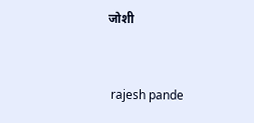जोशी


 rajesh pande